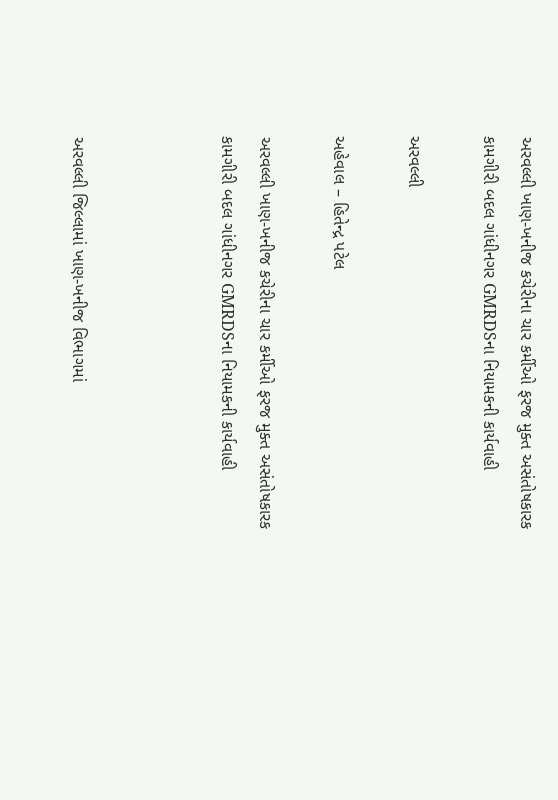અરવલ્લી ખાણ-ખનીજ કચેરીના ચાર કર્મીઓ ફરજ મુક્ત અસંતોષકારક કામગીરી બદલ ગાંધીનગર GMRDSના નિયામકની કાર્યવાહી

અરવલ્લી

અહેવાલ – હિતેન્દ્ર પટેલ

અરવલ્લી ખાણ-ખનીજ કચેરીના ચાર કર્મીઓ ફરજ મુક્ત અસંતોષકારક કામગીરી બદલ ગાંધીનગર GMRDSના નિયામકની કાર્યવાહી



અરવલ્લી જિલ્લામાં ખાણ-ખનીજ વિભાગમાં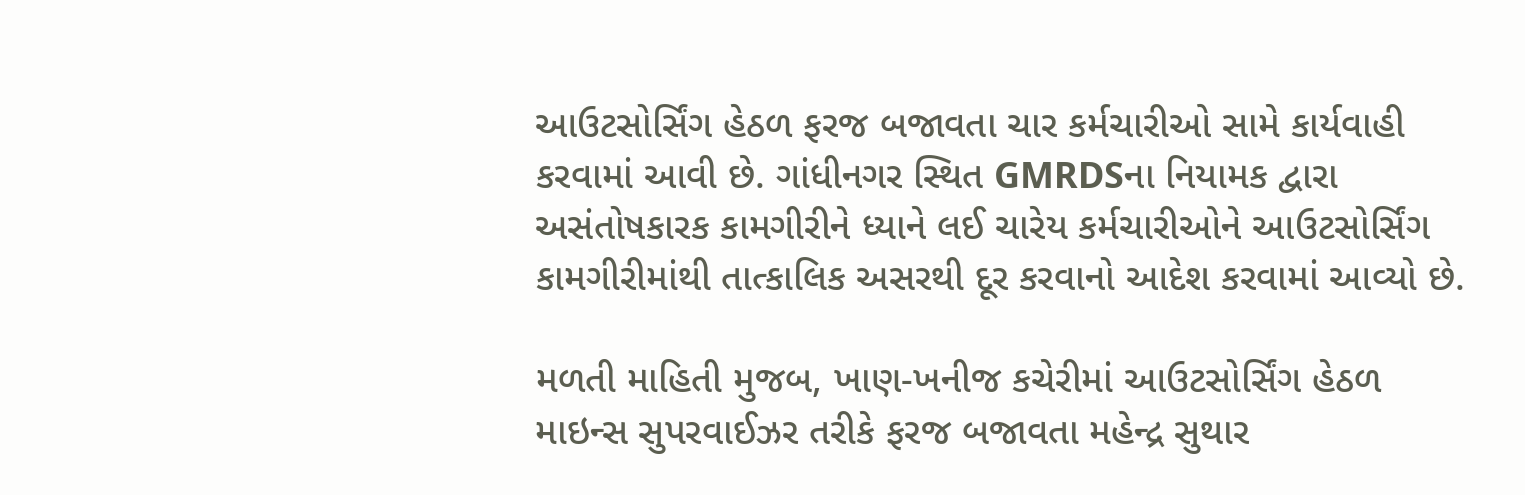આઉટસોર્સિંગ હેઠળ ફરજ બજાવતા ચાર કર્મચારીઓ સામે કાર્યવાહી કરવામાં આવી છે. ગાંધીનગર સ્થિત GMRDSના નિયામક દ્વારા અસંતોષકારક કામગીરીને ધ્યાને લઈ ચારેય કર્મચારીઓને આઉટસોર્સિંગ કામગીરીમાંથી તાત્કાલિક અસરથી દૂર કરવાનો આદેશ કરવામાં આવ્યો છે.

મળતી માહિતી મુજબ, ખાણ-ખનીજ કચેરીમાં આઉટસોર્સિંગ હેઠળ માઇન્સ સુપરવાઈઝર તરીકે ફરજ બજાવતા મહેન્દ્ર સુથાર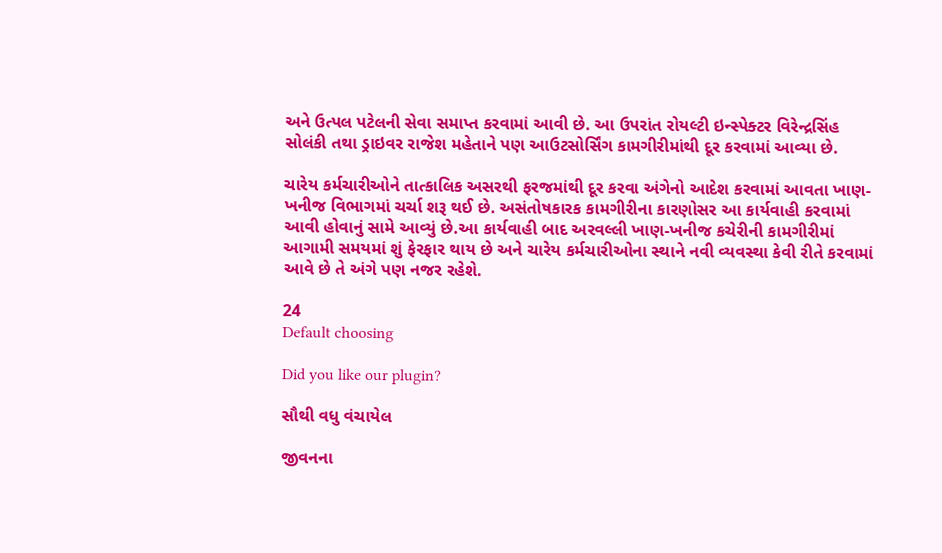અને ઉત્પલ પટેલની સેવા સમાપ્ત કરવામાં આવી છે. આ ઉપરાંત રોયલ્ટી ઇન્સ્પેક્ટર વિરેન્દ્રસિંહ સોલંકી તથા ડ્રાઇવર રાજેશ મહેતાને પણ આઉટસોર્સિંગ કામગીરીમાંથી દૂર કરવામાં આવ્યા છે.

ચારેય કર્મચારીઓને તાત્કાલિક અસરથી ફરજમાંથી દૂર કરવા અંગેનો આદેશ કરવામાં આવતા ખાણ-ખનીજ વિભાગમાં ચર્ચા શરૂ થઈ છે. અસંતોષકારક કામગીરીના કારણોસર આ કાર્યવાહી કરવામાં આવી હોવાનું સામે આવ્યું છે.આ કાર્યવાહી બાદ અરવલ્લી ખાણ-ખનીજ કચેરીની કામગીરીમાં આગામી સમયમાં શું ફેરફાર થાય છે અને ચારેય કર્મચારીઓના સ્થાને નવી વ્યવસ્થા કેવી રીતે કરવામાં આવે છે તે અંગે પણ નજર રહેશે.

24
Default choosing

Did you like our plugin?

સૌથી વધુ વંચાયેલ

જીવનના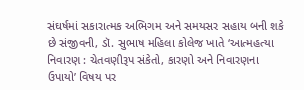સંઘર્ષમાં સકારાત્મક અભિગમ અને સમયસર સહાય બની શકે છે સંજીવની, ડૉ. સુભાષ મહિલા કોલેજ ખાતે ‘આત્મહત્યા નિવારણ : ચેતવણીરૂપ સંકેતો, કારણો અને નિવારણના ઉપાયો’ વિષય પર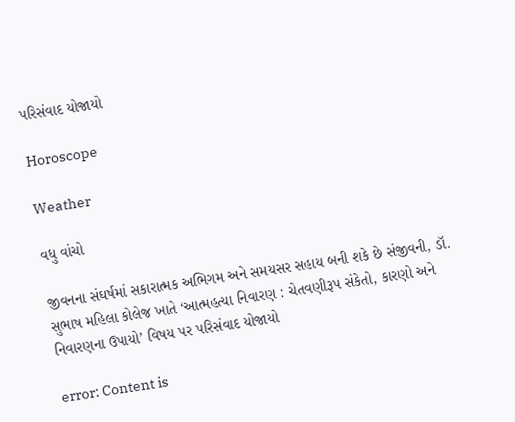પરિસંવાદ યોજાયો

Horoscope

Weather

વધુ વાંચો

જીવનના સંઘર્ષમાં સકારાત્મક અભિગમ અને સમયસર સહાય બની શકે છે સંજીવની, ડૉ. સુભાષ મહિલા કોલેજ ખાતે ‘આત્મહત્યા નિવારણ : ચેતવણીરૂપ સંકેતો, કારણો અને નિવારણના ઉપાયો’ વિષય પર પરિસંવાદ યોજાયો

error: Content is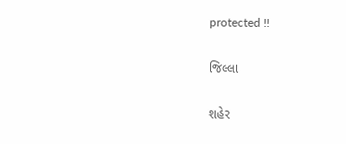protected !!

જિલ્લા

શહેર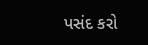પસંદ કરો